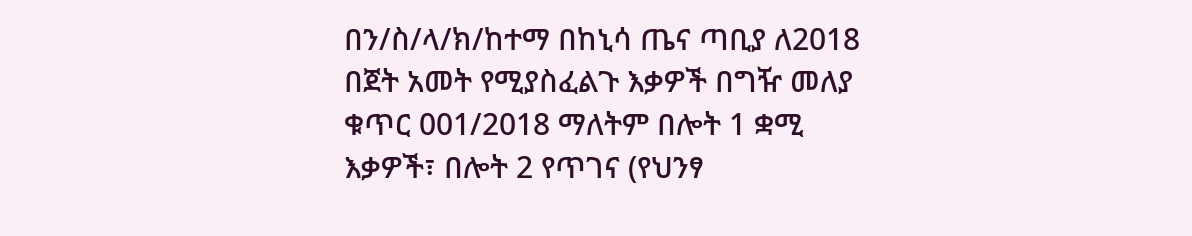በን/ስ/ላ/ክ/ከተማ በከኒሳ ጤና ጣቢያ ለ2018 በጀት አመት የሚያስፈልጉ እቃዎች በግዥ መለያ ቁጥር 001/2018 ማለትም በሎት 1 ቋሚ እቃዎች፣ በሎት 2 የጥገና (የህንፃ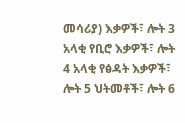መሳሪያ) እቃዎች፣ ሎት 3 አላቂ የቢሮ እቃዎች፣ ሎት 4 አላቂ የፅዳት እቃዎች፣ ሎት 5 ህትመቶች፣ ሎት 6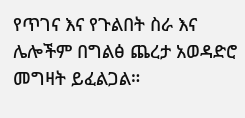የጥገና እና የጉልበት ስራ እና ሌሎችም በግልፅ ጨረታ አወዳድሮ መግዛት ይፈልጋል።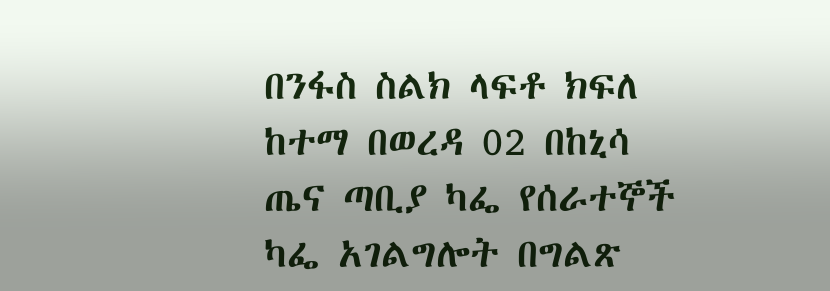በንፋስ ስልክ ላፍቶ ክፍለ ከተማ በወረዳ 02 በከኒሳ ጤና ጣቢያ ካፌ የሰራተኞች ካፌ አገልግሎት በግልጽ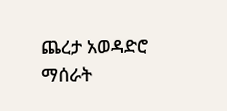ጨረታ አወዳድሮ ማሰራት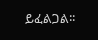ይፈልጋል፡፡